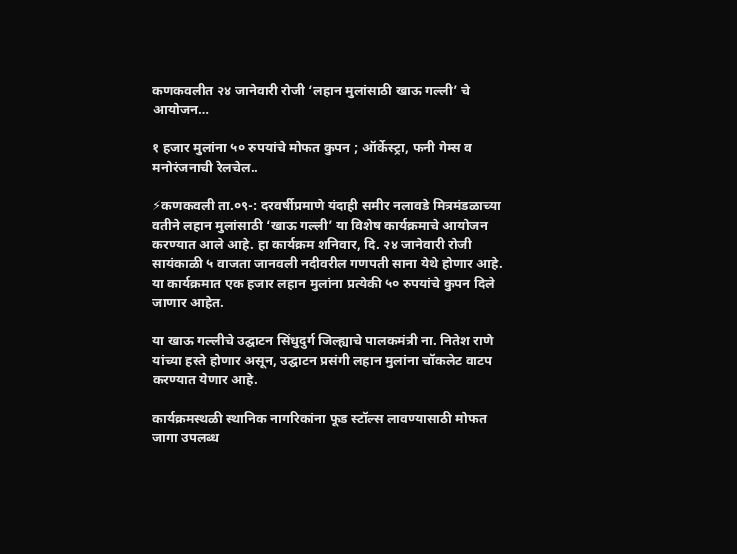कणकवलीत २४ जानेवारी रोजी ‘लहान मुलांसाठी खाऊ गल्ली’ चे आयोजन…

१ हजार मुलांना ५० रुपयांचे मोफत कुपन ; ऑर्केस्ट्रा, फनी गेम्स व मनोरंजनाची रेलचेल..

⚡कणकवली ता.०९-: दरवर्षीप्रमाणे यंदाही समीर नलावडे मित्रमंडळाच्या वतीने लहान मुलांसाठी ‘खाऊ गल्ली’ या विशेष कार्यक्रमाचे आयोजन करण्यात आले आहे. हा कार्यक्रम शनिवार, दि. २४ जानेवारी रोजी सायंकाळी ५ वाजता जानवली नदीवरील गणपती साना येथे होणार आहे. या कार्यक्रमात एक हजार लहान मुलांना प्रत्येकी ५० रुपयांचे कुपन दिले जाणार आहेत.

या खाऊ गल्लीचे उद्घाटन सिंधुदुर्ग जिल्ह्याचे पालकमंत्री ना. नितेश राणे यांच्या हस्ते होणार असून, उद्घाटन प्रसंगी लहान मुलांना चॉकलेट वाटप करण्यात येणार आहे.

कार्यक्रमस्थळी स्थानिक नागरिकांना फूड स्टॉल्स लावण्यासाठी मोफत जागा उपलब्ध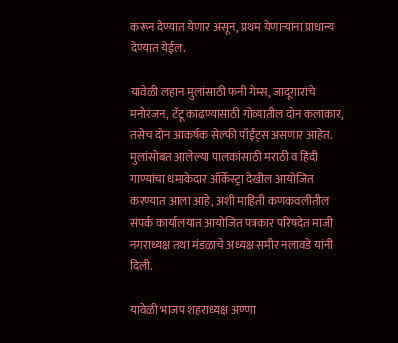करून देण्यात येणार असून, प्रथम येणाऱ्यांना प्राधान्य देण्यात येईल.

यावेळी लहान मुलांसाठी फनी गेम्स, जादूगारांचे मनोरंजन, टॅटू काढण्यासाठी गोव्यातील दोन कलाकार, तसेच दोन आकर्षक सेल्फी पॉईंट्स असणार आहेत. मुलांसोबत आलेल्या पालकांसाठी मराठी व हिंदी गाण्यांचा धमाकेदार ऑर्केस्ट्रा देखील आयोजित करण्यात आला आहे, अशी माहिती कणकवलीतील संपर्क कार्यालयात आयोजित पत्रकार परिषदेत माजी नगराध्यक्ष तथा मंडळाचे अध्यक्ष समीर नलावडे यांनी दिली.

यावेळी भाजप शहराध्यक्ष अण्णा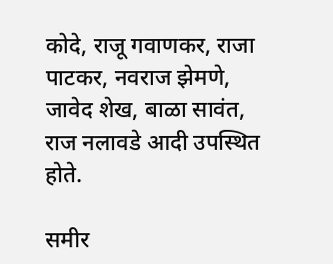कोदे, राजू गवाणकर, राजा पाटकर, नवराज झेमणे, जावेद शेख, बाळा सावंत, राज नलावडे आदी उपस्थित होते.

समीर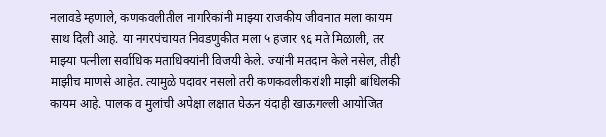नलावडे म्हणाले, कणकवलीतील नागरिकांनी माझ्या राजकीय जीवनात मला कायम साथ दिली आहे. या नगरपंचायत निवडणुकीत मला ५ हजार ९६ मते मिळाली, तर माझ्या पत्नीला सर्वाधिक मताधिक्यांनी विजयी केले. ज्यांनी मतदान केले नसेल, तीही माझीच माणसे आहेत. त्यामुळे पदावर नसलो तरी कणकवलीकरांशी माझी बांधिलकी कायम आहे. पालक व मुलांची अपेक्षा लक्षात घेऊन यंदाही खाऊगल्ली आयोजित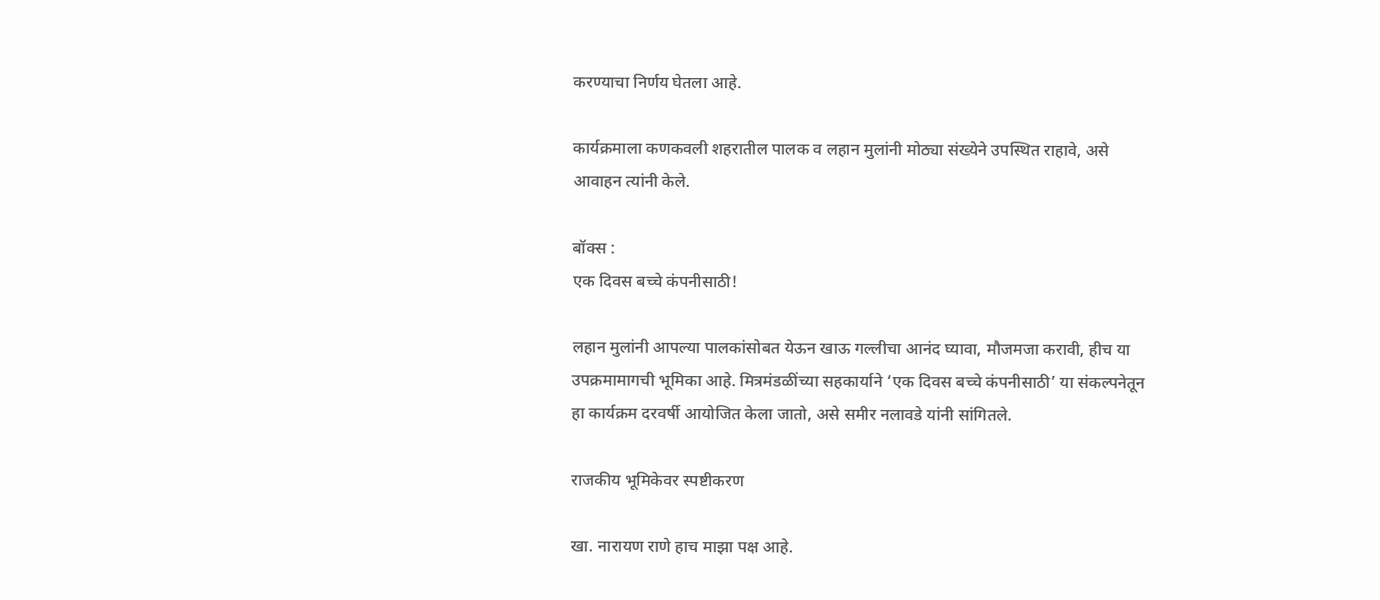करण्याचा निर्णय घेतला आहे.

कार्यक्रमाला कणकवली शहरातील पालक व लहान मुलांनी मोठ्या संख्येने उपस्थित राहावे, असे आवाहन त्यांनी केले.

बॉक्स :
एक दिवस बच्चे कंपनीसाठी!

लहान मुलांनी आपल्या पालकांसोबत येऊन खाऊ गल्लीचा आनंद घ्यावा, मौजमजा करावी, हीच या उपक्रमामागची भूमिका आहे. मित्रमंडळींच्या सहकार्याने ‘एक दिवस बच्चे कंपनीसाठी’ या संकल्पनेतून हा कार्यक्रम दरवर्षी आयोजित केला जातो, असे समीर नलावडे यांनी सांगितले.

राजकीय भूमिकेवर स्पष्टीकरण

खा. नारायण राणे हाच माझा पक्ष आहे.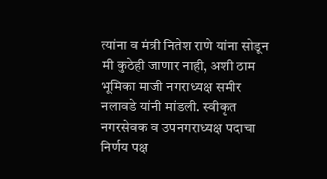त्यांना व मंत्री नितेश राणे यांना सोडून मी कुठेही जाणार नाही, अशी ठाम भूमिका माजी नगराध्यक्ष समीर नलावडे यांनी मांडली. स्वीकृत नगरसेवक व उपनगराध्यक्ष पदाचा निर्णय पक्ष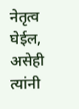नेतृत्व घेईल, असेही त्यांनी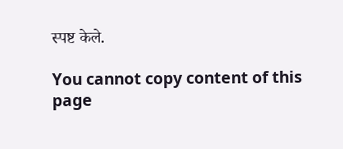स्पष्ट केले.

You cannot copy content of this page